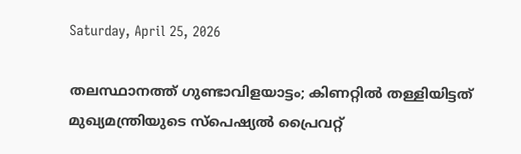Saturday, April 25, 2026

തലസ്ഥാനത്ത് ഗുണ്ടാവിളയാട്ടം; കിണറ്റില്‍ തള്ളിയിട്ടത് മുഖ്യമന്ത്രിയുടെ സ്പെഷ്യല്‍ പ്രൈവറ്റ്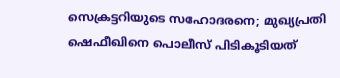സെക്രട്ടറിയുടെ സഹോദരനെ; മുഖ്യപ്രതി ഷെഫീഖിനെ പൊലീസ് പിടികൂടിയത്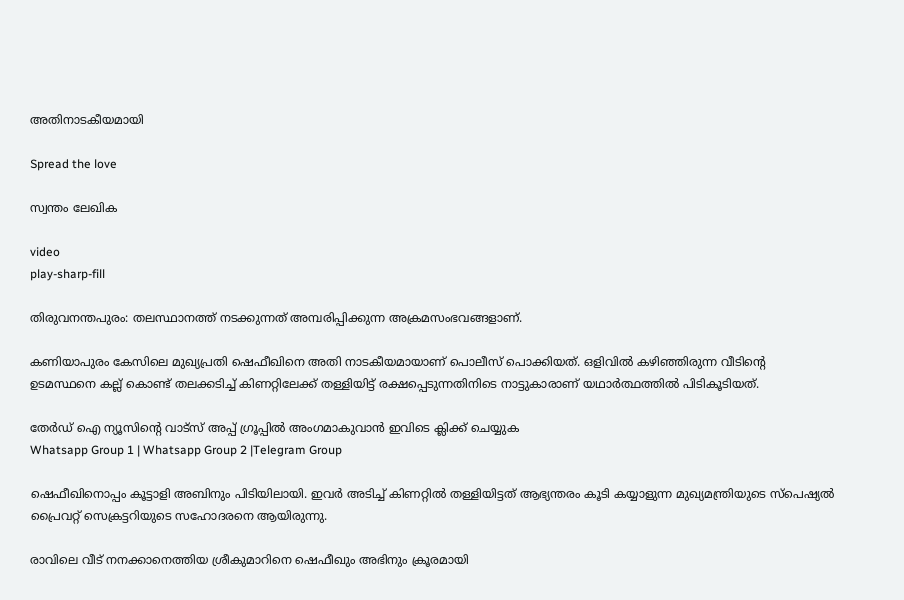അതിനാടകീയമായി

Spread the love

സ്വന്തം ലേഖിക

video
play-sharp-fill

തിരുവനന്തപുരം: തലസ്ഥാനത്ത് നടക്കുന്നത് അമ്പരിപ്പിക്കുന്ന അക്രമസംഭവങ്ങളാണ്.

കണിയാപുരം കേസിലെ മുഖ്യപ്രതി ഷെഫീഖിനെ അതി നാടകീയമായാണ് പൊലീസ് പൊക്കിയത്. ഒളിവില്‍ കഴിഞ്ഞിരുന്ന വീടിന്‍റെ ഉടമസ്ഥനെ കല്ല് കൊണ്ട് തലക്കടിച്ച്‌ കിണറ്റിലേക്ക് തള്ളിയിട്ട് രക്ഷപ്പെടുന്നതിനിടെ നാട്ടുകാരാണ് യഥാര്‍ത്ഥത്തില്‍ പിടികൂടിയത്.

തേർഡ് ഐ ന്യൂസിന്റെ വാട്സ് അപ്പ് ഗ്രൂപ്പിൽ അംഗമാകുവാൻ ഇവിടെ ക്ലിക്ക് ചെയ്യുക
Whatsapp Group 1 | Whatsapp Group 2 |Telegram Group

ഷെഫീഖിനൊപ്പം കൂട്ടാളി അബിനും പിടിയിലായി. ഇവര്‍ അടിച്ച്‌ കിണറ്റില്‍ തള്ളിയിട്ടത് ആഭ്യന്തരം കൂടി കയ്യാളുന്ന മുഖ്യമന്ത്രിയുടെ സ്പെഷ്യല്‍ പ്രൈവറ്റ് സെക്രട്ടറിയുടെ സഹോദരനെ ആയിരുന്നു.

രാവിലെ വീട് നനക്കാനെത്തിയ ശ്രീകുമാറിനെ ഷെഫീഖും അഭിനും ക്രൂരമായി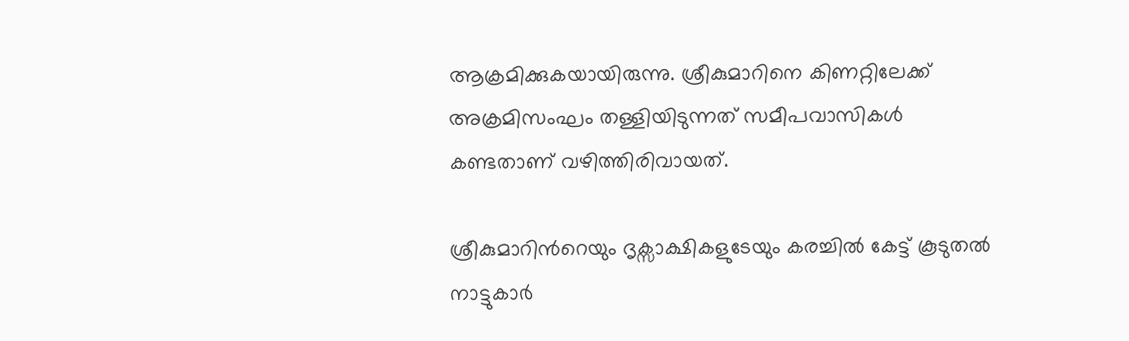ആക്രമിക്കുകയായിരുന്നു. ശ്രീകുമാറിനെ കിണറ്റിലേക്ക് അക്രമിസംഘം തള്ളിയിടുന്നത് സമീപവാസികള്‍ കണ്ടതാണ് വഴിത്തിരിവായത്.

ശ്രീകുമാറിന്‍റെയും ദൃക്സാക്ഷികളുടേയും കരച്ചില്‍ കേട്ട് കൂടുതല്‍ നാട്ടുകാര്‍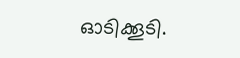ഓടിക്കൂടി.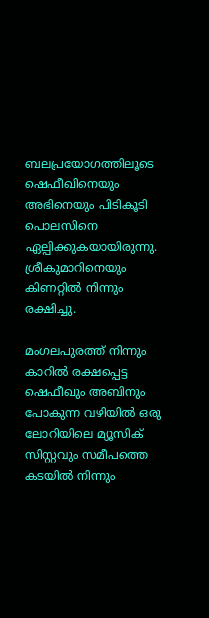ബലപ്രയോഗത്തിലൂടെ ഷെഫീഖിനെയും അഭിനെയും പിടികൂടി പൊലസിനെ ഏല്പിക്കുകയായിരുന്നു. ശ്രീകുമാറിനെയും കിണറ്റില്‍ നിന്നും രക്ഷിച്ചു.

മംഗലപുരത്ത് നിന്നും കാറില്‍ രക്ഷപ്പെട്ട ഷെഫീഖും അബിനും പോകുന്ന വഴിയില്‍ ഒരു ലോറിയിലെ മ്യൂസിക് സിസ്റ്റവും സമീപത്തെ കടയില്‍ നിന്നും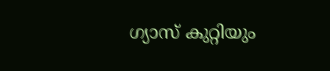ഗ്യാസ് കുറ്റിയും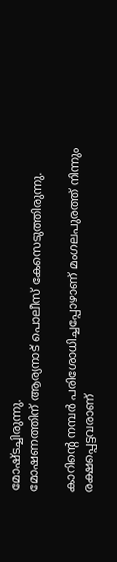മോഷ്ടച്ചിരുന്നു.
മോഷണത്തിന് ആര്യനാട് പൊലീസ് കേസെടുത്തിരുന്നു.

കാറിന്‍റെ നമ്പര്‍ പരിശോധിച്ചപ്പോഴാണ് മംഗലപുരത്ത് നിന്നും രക്ഷപ്പെട്ടവരാണ്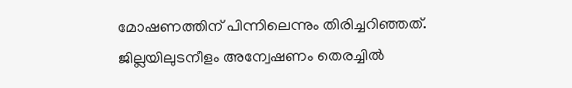മോഷണത്തിന് പിന്നിലെന്നും തിരിച്ചറിഞ്ഞത്. ജില്ലയിലുടനീളം അന്വേഷണം തെരച്ചില്‍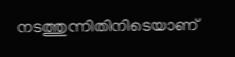നടത്തുന്നിതിനിടെയാണ്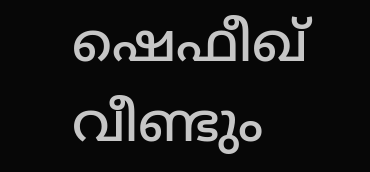ഷെഫീഖ് വീണ്ടും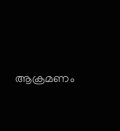ആക്രമണം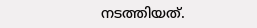നടത്തിയത്.